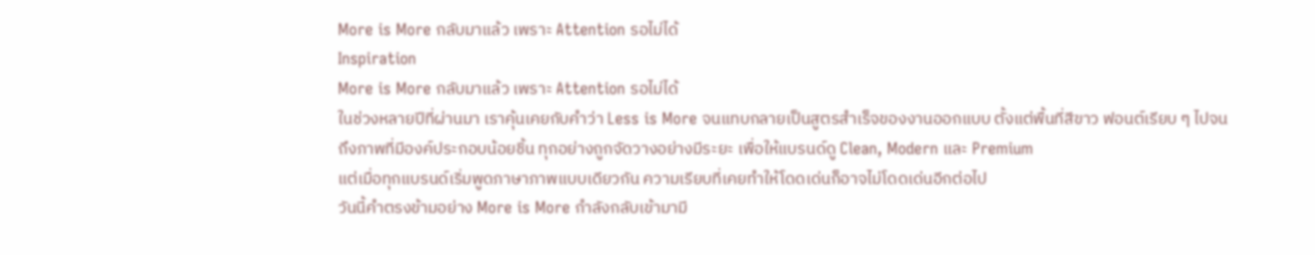More is More กลับมาแล้ว เพราะ Attention รอไม่ได้
Inspiration
More is More กลับมาแล้ว เพราะ Attention รอไม่ได้
ในช่วงหลายปีที่ผ่านมา เราคุ้นเคยกับคำว่า Less is More จนแทบกลายเป็นสูตรสำเร็จของงานออกแบบ ตั้งแต่พื้นที่สีขาว ฟอนต์เรียบ ๆ ไปจนถึงภาพที่มีองค์ประกอบน้อยชิ้น ทุกอย่างถูกจัดวางอย่างมีระยะ เพื่อให้แบรนด์ดู Clean, Modern และ Premium
แต่เมื่อทุกแบรนด์เริ่มพูดภาษาภาพแบบเดียวกัน ความเรียบที่เคยทำให้โดดเด่นก็อาจไม่โดดเด่นอีกต่อไป
วันนี้คำตรงข้ามอย่าง More is More กำลังกลับเข้ามามี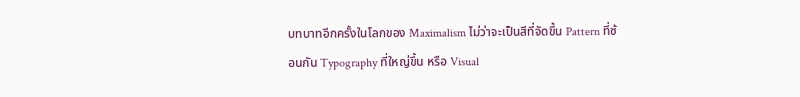บทบาทอีกครั้งในโลกของ Maximalism ไม่ว่าจะเป็นสีที่จัดขึ้น Pattern ที่ซ้อนกัน Typography ที่ใหญ่ขึ้น หรือ Visual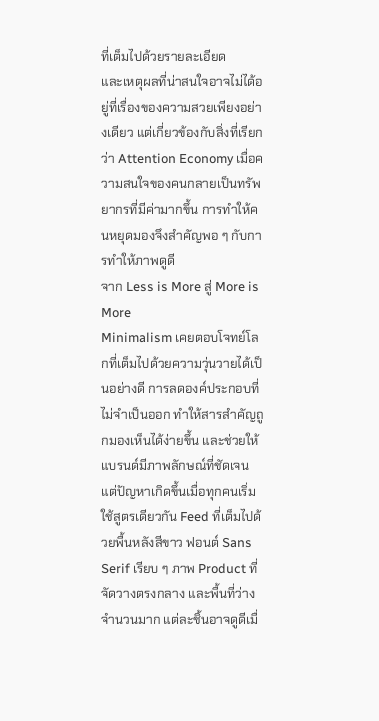ที่เต็มไปด้วยรายละเอียด
และเหตุผลที่น่าสนใจอาจไม่ได้อยู่ที่เรื่องของความสวยเพียงอย่างเดียว แต่เกี่ยวข้องกับสิ่งที่เรียกว่า Attention Economy เมื่อความสนใจของคนกลายเป็นทรัพยากรที่มีค่ามากขึ้น การทำให้คนหยุดมองจึงสำคัญพอ ๆ กับการทำให้ภาพดูดี
จาก Less is More สู่ More is More
Minimalism เคยตอบโจทย์โลกที่เต็มไปด้วยความวุ่นวายได้เป็นอย่างดี การลดองค์ประกอบที่ไม่จำเป็นออก ทำให้สารสำคัญถูกมองเห็นได้ง่ายขึ้น และช่วยให้แบรนด์มีภาพลักษณ์ที่ชัดเจน
แต่ปัญหาเกิดขึ้นเมื่อทุกคนเริ่มใช้สูตรเดียวกัน Feed ที่เต็มไปด้วยพื้นหลังสีขาว ฟอนต์ Sans Serif เรียบ ๆ ภาพ Product ที่จัดวางตรงกลาง และพื้นที่ว่างจำนวนมาก แต่ละชิ้นอาจดูดีเมื่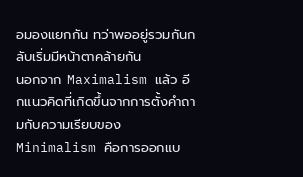อมองแยกกัน ทว่าพออยู่รวมกันกลับเริ่มมีหน้าตาคล้ายกัน
นอกจาก Maximalism แล้ว อีกแนวคิดที่เกิดขึ้นจากการตั้งคำถามกับความเรียบของ Minimalism คือการออกแบ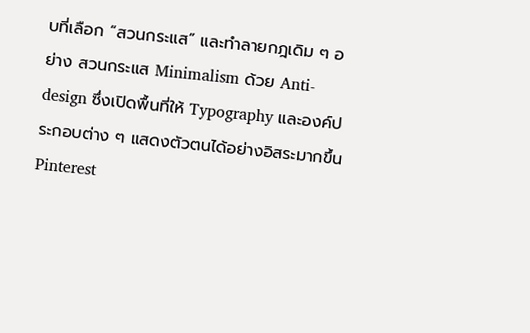บที่เลือก “สวนกระแส” และทำลายกฎเดิม ๆ อย่าง สวนกระแส Minimalism ด้วย Anti-design ซึ่งเปิดพื้นที่ให้ Typography และองค์ประกอบต่าง ๆ แสดงตัวตนได้อย่างอิสระมากขึ้น
Pinterest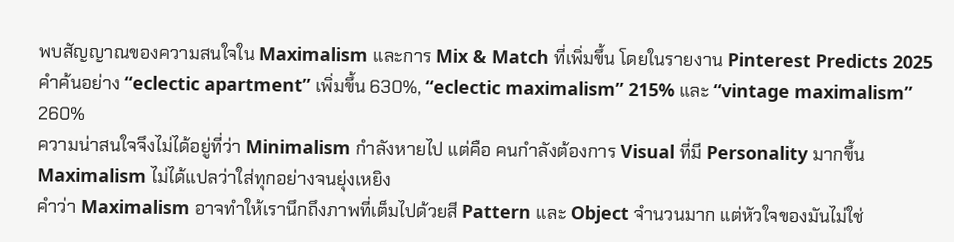พบสัญญาณของความสนใจใน Maximalism และการ Mix & Match ที่เพิ่มขึ้น โดยในรายงาน Pinterest Predicts 2025 คำค้นอย่าง “eclectic apartment” เพิ่มขึ้น 630%, “eclectic maximalism” 215% และ “vintage maximalism” 260%
ความน่าสนใจจึงไม่ได้อยู่ที่ว่า Minimalism กำลังหายไป แต่คือ คนกำลังต้องการ Visual ที่มี Personality มากขึ้น
Maximalism ไม่ได้แปลว่าใส่ทุกอย่างจนยุ่งเหยิง
คำว่า Maximalism อาจทำให้เรานึกถึงภาพที่เต็มไปด้วยสี Pattern และ Object จำนวนมาก แต่หัวใจของมันไม่ใช่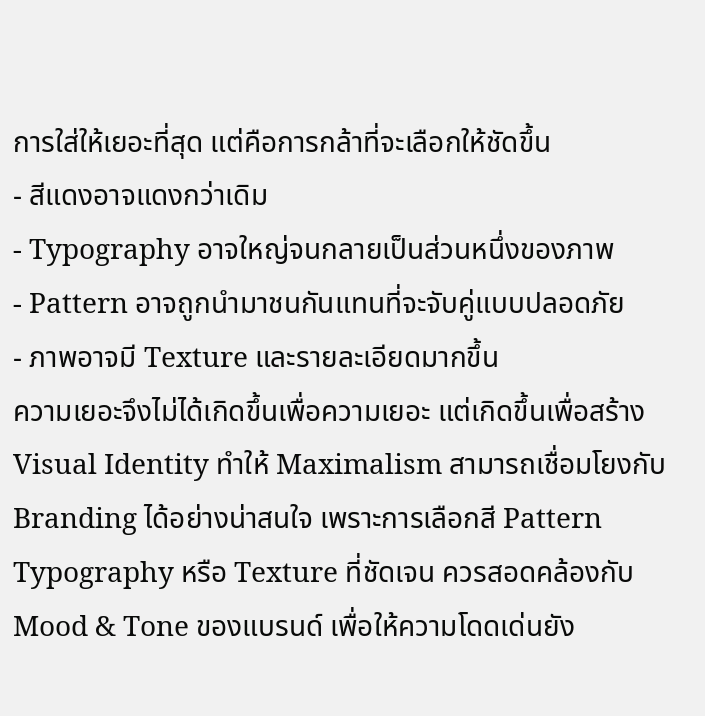การใส่ให้เยอะที่สุด แต่คือการกล้าที่จะเลือกให้ชัดขึ้น
- สีแดงอาจแดงกว่าเดิม
- Typography อาจใหญ่จนกลายเป็นส่วนหนึ่งของภาพ
- Pattern อาจถูกนำมาชนกันแทนที่จะจับคู่แบบปลอดภัย
- ภาพอาจมี Texture และรายละเอียดมากขึ้น
ความเยอะจึงไม่ได้เกิดขึ้นเพื่อความเยอะ แต่เกิดขึ้นเพื่อสร้าง Visual Identity ทำให้ Maximalism สามารถเชื่อมโยงกับ Branding ได้อย่างน่าสนใจ เพราะการเลือกสี Pattern Typography หรือ Texture ที่ชัดเจน ควรสอดคล้องกับ Mood & Tone ของแบรนด์ เพื่อให้ความโดดเด่นยัง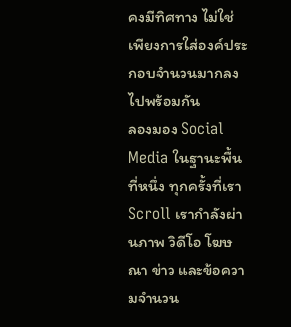คงมีทิศทาง ไม่ใช่เพียงการใส่องค์ประกอบจำนวนมากลงไปพร้อมกัน
ลองมอง Social Media ในฐานะพื้นที่หนึ่ง ทุกครั้งที่เรา Scroll เรากำลังผ่านภาพ วิดีโอ โฆษณา ข่าว และข้อความจำนวน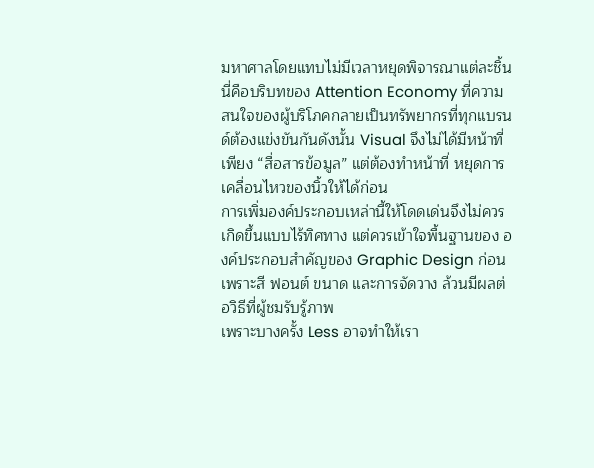มหาศาลโดยแทบไม่มีเวลาหยุดพิจารณาแต่ละชิ้น
นี่คือบริบทของ Attention Economy ที่ความสนใจของผู้บริโภคกลายเป็นทรัพยากรที่ทุกแบรนด์ต้องแข่งขันกันดังนั้น Visual จึงไม่ได้มีหน้าที่เพียง “สื่อสารข้อมูล” แต่ต้องทำหน้าที่ หยุดการเคลื่อนไหวของนิ้วให้ได้ก่อน
การเพิ่มองค์ประกอบเหล่านี้ให้โดดเด่นจึงไม่ควรเกิดขึ้นแบบไร้ทิศทาง แต่ควรเข้าใจพื้นฐานของ องค์ประกอบสำคัญของ Graphic Design ก่อน เพราะสี ฟอนต์ ขนาด และการจัดวาง ล้วนมีผลต่อวิธีที่ผู้ชมรับรู้ภาพ
เพราะบางครั้ง Less อาจทำให้เรา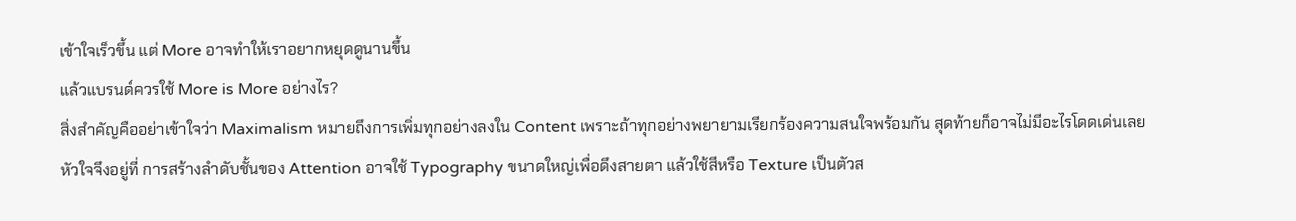เข้าใจเร็วขึ้น แต่ More อาจทำให้เราอยากหยุดดูนานขึ้น
แล้วแบรนด์ควรใช้ More is More อย่างไร?
สิ่งสำคัญคืออย่าเข้าใจว่า Maximalism หมายถึงการเพิ่มทุกอย่างลงใน Content เพราะถ้าทุกอย่างพยายามเรียกร้องความสนใจพร้อมกัน สุดท้ายก็อาจไม่มีอะไรโดดเด่นเลย
หัวใจจึงอยู่ที่ การสร้างลำดับชั้นของ Attention อาจใช้ Typography ขนาดใหญ่เพื่อดึงสายตา แล้วใช้สีหรือ Texture เป็นตัวส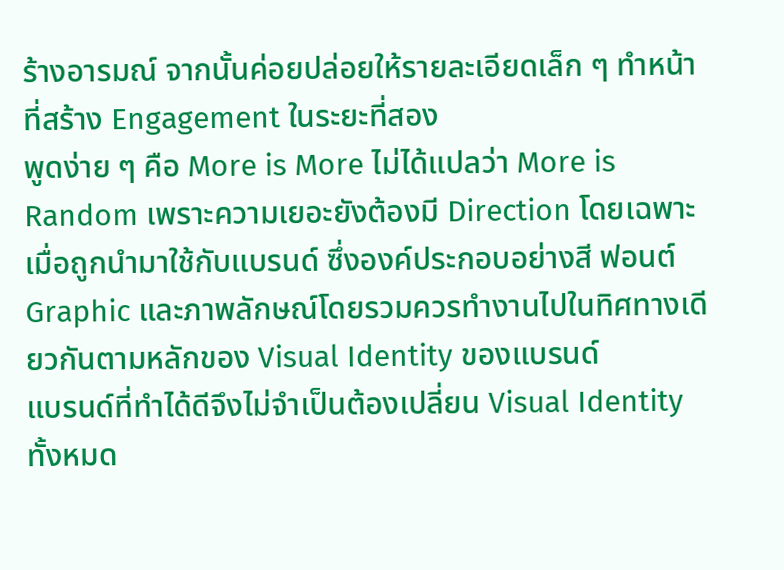ร้างอารมณ์ จากนั้นค่อยปล่อยให้รายละเอียดเล็ก ๆ ทำหน้าที่สร้าง Engagement ในระยะที่สอง
พูดง่าย ๆ คือ More is More ไม่ได้แปลว่า More is Random เพราะความเยอะยังต้องมี Direction โดยเฉพาะเมื่อถูกนำมาใช้กับแบรนด์ ซึ่งองค์ประกอบอย่างสี ฟอนต์ Graphic และภาพลักษณ์โดยรวมควรทำงานไปในทิศทางเดียวกันตามหลักของ Visual Identity ของแบรนด์
แบรนด์ที่ทำได้ดีจึงไม่จำเป็นต้องเปลี่ยน Visual Identity ทั้งหมด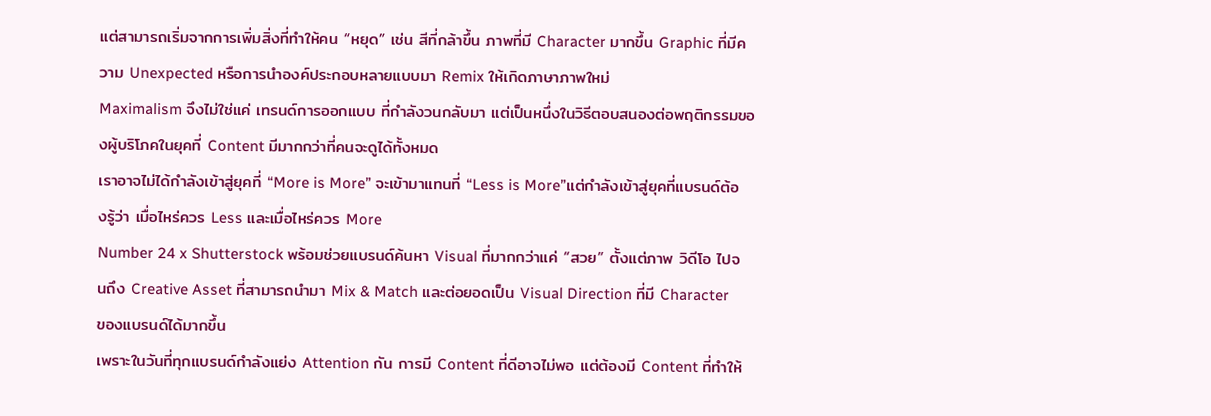แต่สามารถเริ่มจากการเพิ่มสิ่งที่ทำให้คน “หยุด” เช่น สีที่กล้าขึ้น ภาพที่มี Character มากขึ้น Graphic ที่มีความ Unexpected หรือการนำองค์ประกอบหลายแบบมา Remix ให้เกิดภาษาภาพใหม่
Maximalism จึงไม่ใช่แค่ เทรนด์การออกแบบ ที่กำลังวนกลับมา แต่เป็นหนึ่งในวิธีตอบสนองต่อพฤติกรรมของผู้บริโภคในยุคที่ Content มีมากกว่าที่คนจะดูได้ทั้งหมด
เราอาจไม่ได้กำลังเข้าสู่ยุคที่ “More is More” จะเข้ามาแทนที่ “Less is More”แต่กำลังเข้าสู่ยุคที่แบรนด์ต้องรู้ว่า เมื่อไหร่ควร Less และเมื่อไหร่ควร More
Number 24 x Shutterstock พร้อมช่วยแบรนด์ค้นหา Visual ที่มากกว่าแค่ “สวย” ตั้งแต่ภาพ วิดีโอ ไปจนถึง Creative Asset ที่สามารถนำมา Mix & Match และต่อยอดเป็น Visual Direction ที่มี Character ของแบรนด์ได้มากขึ้น
เพราะในวันที่ทุกแบรนด์กำลังแย่ง Attention กัน การมี Content ที่ดีอาจไม่พอ แต่ต้องมี Content ที่ทำให้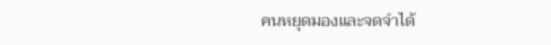คนหยุดมองและจดจำได้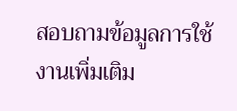สอบถามข้อมูลการใช้งานเพิ่มเติม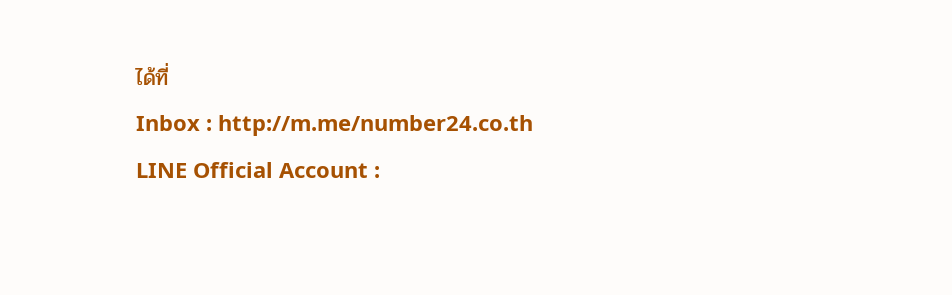ได้ที่
Inbox : http://m.me/number24.co.th
LINE Official Account :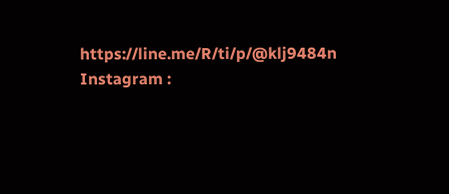https://line.me/R/ti/p/@klj9484n
Instagram :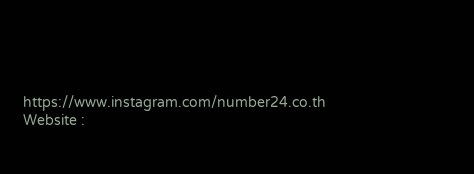https://www.instagram.com/number24.co.th
Website :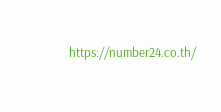https://number24.co.th/